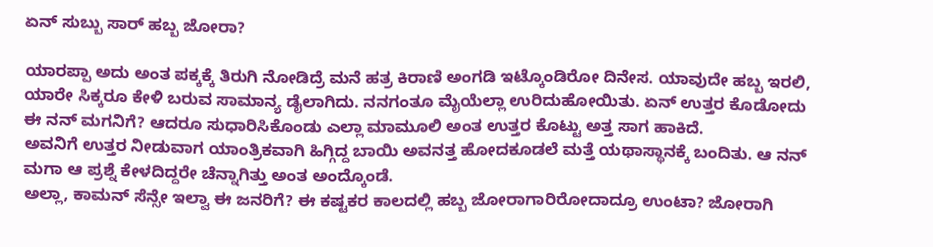ಏನ್ ಸುಬ್ಬು ಸಾರ್ ಹಬ್ಬ ಜೋರಾ?

ಯಾರಪ್ಪಾ ಅದು ಅಂತ ಪಕ್ಕಕ್ಕೆ ತಿರುಗಿ ನೋಡಿದ್ರೆ ಮನೆ ಹತ್ರ ಕಿರಾಣಿ ಅಂಗಡಿ ಇಟ್ಕೊಂಡಿರೋ ದಿನೇಸ. ಯಾವುದೇ ಹಬ್ಬ ಇರಲಿ, ಯಾರೇ ಸಿಕ್ಕರೂ ಕೇಳಿ ಬರುವ ಸಾಮಾನ್ಯ ಡೈಲಾಗಿದು. ನನಗಂತೂ ಮೈಯೆಲ್ಲಾ ಉರಿದುಹೋಯಿತು. ಏನ್ ಉತ್ತರ ಕೊಡೋದು ಈ ನನ್ ಮಗನಿಗೆ? ಆದರೂ ಸುಧಾರಿಸಿಕೊಂಡು ಎಲ್ಲಾ ಮಾಮೂಲಿ ಅಂತ ಉತ್ತರ ಕೊಟ್ಟು ಅತ್ತ ಸಾಗ ಹಾಕಿದೆ.
ಅವನಿಗೆ ಉತ್ತರ ನೀಡುವಾಗ ಯಾಂತ್ರಿಕವಾಗಿ ಹಿಗ್ಗಿದ್ದ ಬಾಯಿ ಅವನತ್ತ ಹೋದಕೂಡಲೆ ಮತ್ತೆ ಯಥಾಸ್ಥಾನಕ್ಕೆ ಬಂದಿತು. ಆ ನನ್ ಮಗಾ ಆ ಪ್ರಶ್ನೆ ಕೇಳದಿದ್ದರೇ ಚೆನ್ನಾಗಿತ್ತು ಅಂತ ಅಂದ್ಕೊಂಡೆ.
ಅಲ್ಲಾ, ಕಾಮನ್ ಸೆನ್ಸೇ ಇಲ್ವಾ ಈ ಜನರಿಗೆ? ಈ ಕಷ್ಟಕರ ಕಾಲದಲ್ಲಿ ಹಬ್ಬ ಜೋರಾಗಾರಿರೋದಾದ್ರೂ ಉಂಟಾ? ಜೋರಾಗಿ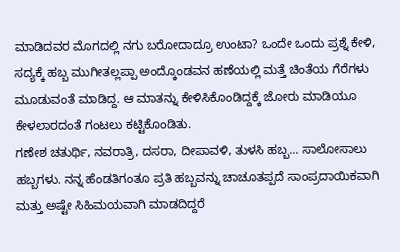ಮಾಡಿದವರ ಮೊಗದಲ್ಲಿ ನಗು ಬರೋದಾದ್ರೂ ಉಂಟಾ? ಒಂದೇ ಒಂದು ಪ್ರಶ್ನೆ ಕೇಳಿ, ಸದ್ಯಕ್ಕೆ ಹಬ್ಬ ಮುಗೀತಲ್ಲಪ್ಪಾ ಅಂದ್ಕೊಂಡವನ ಹಣೆಯಲ್ಲಿ ಮತ್ತೆ ಚಿಂತೆಯ ಗೆರೆಗಳು ಮೂಡುವಂತೆ ಮಾಡಿದ್ದ. ಆ ಮಾತನ್ನು ಕೇಳಿಸಿಕೊಂಡಿದ್ದಕ್ಕೆ ಜೋರು ಮಾಡಿಯೂ ಕೇಳಲಾರದಂತೆ ಗಂಟಲು ಕಟ್ಟಿಕೊಂಡಿತು.
ಗಣೇಶ ಚತುರ್ಥಿ, ನವರಾತ್ರಿ, ದಸರಾ, ದೀಪಾವಳಿ, ತುಳಸಿ ಹಬ್ಬ... ಸಾಲೋಸಾಲು ಹಬ್ಬಗಳು. ನನ್ನ ಹೆಂಡತಿಗಂತೂ ಪ್ರತಿ ಹಬ್ಬವನ್ನು ಚಾಚೂತಪ್ಪದೆ ಸಾಂಪ್ರದಾಯಿಕವಾಗಿ ಮತ್ತು ಅಷ್ಟೇ ಸಿಹಿಮಯವಾಗಿ ಮಾಡದಿದ್ದರೆ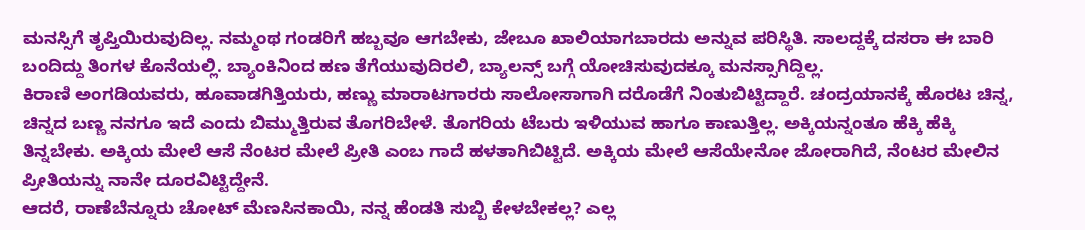ಮನಸ್ಸಿಗೆ ತೃಪ್ತಿಯಿರುವುದಿಲ್ಲ. ನಮ್ಮಂಥ ಗಂಡರಿಗೆ ಹಬ್ಬವೂ ಆಗಬೇಕು, ಜೇಬೂ ಖಾಲಿಯಾಗಬಾರದು ಅನ್ನುವ ಪರಿಸ್ಥಿತಿ. ಸಾಲದ್ದಕ್ಕೆ ದಸರಾ ಈ ಬಾರಿ ಬಂದಿದ್ದು ತಿಂಗಳ ಕೊನೆಯಲ್ಲಿ. ಬ್ಯಾಂಕಿನಿಂದ ಹಣ ತೆಗೆಯುವುದಿರಲಿ, ಬ್ಯಾಲನ್ಸ್ ಬಗ್ಗೆ ಯೋಚಿಸುವುದಕ್ಕೂ ಮನಸ್ಸಾಗಿದ್ದಿಲ್ಲ.
ಕಿರಾಣಿ ಅಂಗಡಿಯವರು, ಹೂವಾಡಗಿತ್ತಿಯರು, ಹಣ್ಣು ಮಾರಾಟಗಾರರು ಸಾಲೋಸಾಗಾಗಿ ದರೊಡೆಗೆ ನಿಂತುಬಿಟ್ಟಿದ್ದಾರೆ. ಚಂದ್ರಯಾನಕ್ಕೆ ಹೊರಟ ಚಿನ್ನ, ಚಿನ್ನದ ಬಣ್ಣ ನನಗೂ ಇದೆ ಎಂದು ಬಿಮ್ಮುತ್ತಿರುವ ತೊಗರಿಬೇಳೆ. ತೊಗರಿಯ ಟೆಬರು ಇಳಿಯುವ ಹಾಗೂ ಕಾಣುತ್ತಿಲ್ಲ. ಅಕ್ಕಿಯನ್ನಂತೂ ಹೆಕ್ಕಿ ಹೆಕ್ಕಿ ತಿನ್ನಬೇಕು. ಅಕ್ಕಿಯ ಮೇಲೆ ಆಸೆ ನೆಂಟರ ಮೇಲೆ ಪ್ರೀತಿ ಎಂಬ ಗಾದೆ ಹಳತಾಗಿಬಿಟ್ಟಿದೆ. ಅಕ್ಕಿಯ ಮೇಲೆ ಆಸೆಯೇನೋ ಜೋರಾಗಿದೆ, ನೆಂಟರ ಮೇಲಿನ ಪ್ರೀತಿಯನ್ನು ನಾನೇ ದೂರವಿಟ್ಟಿದ್ದೇನೆ.
ಆದರೆ, ರಾಣೆಬೆನ್ನೂರು ಚೋಟ್ ಮೆಣಸಿನಕಾಯಿ, ನನ್ನ ಹೆಂಡತಿ ಸುಬ್ಬಿ ಕೇಳಬೇಕಲ್ಲ? ಎಲ್ಲ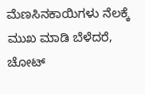ಮೆಣಸಿನಕಾಯಿಗಳು ನೆಲಕ್ಕೆ ಮುಖ ಮಾಡಿ ಬೆಳೆದರೆ, ಚೋಟ್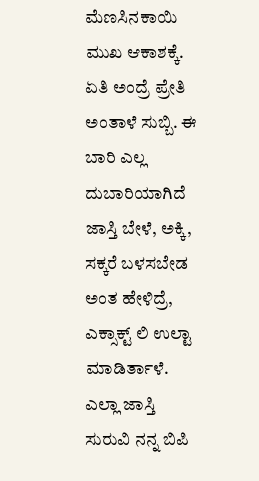ಮೆಣಸಿನಕಾಯಿ ಮುಖ ಆಕಾಶಕ್ಕೆ. ಏತಿ ಅಂದ್ರೆ ಪ್ರೇತಿ ಅಂತಾಳೆ ಸುಬ್ಬಿ. ಈ ಬಾರಿ ಎಲ್ಲ ದುಬಾರಿಯಾಗಿದೆ ಜಾಸ್ತಿ ಬೇಳೆ, ಅಕ್ಕಿ, ಸಕ್ಕರೆ ಬಳಸಬೇಡ ಅಂತ ಹೇಳಿದ್ರೆ, ಎಕ್ಸಾಕ್ಟ್ ಲಿ ಉಲ್ಟಾ ಮಾಡಿರ್ತಾಳೆ. ಎಲ್ಲಾ ಜಾಸ್ತಿ ಸುರುವಿ ನನ್ನ ಬಿಪಿ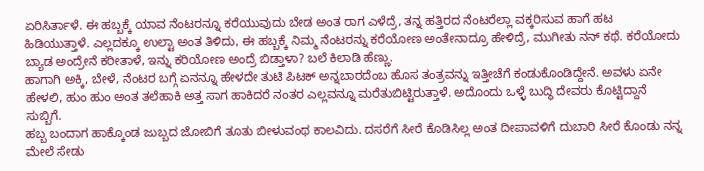ಏರಿಸಿರ್ತಾಳೆ. ಈ ಹಬ್ಬಕ್ಕೆ ಯಾವ ನೆಂಟರನ್ನೂ ಕರೆಯುವುದು ಬೇಡ ಅಂತ ರಾಗ ಎಳೆದ್ರೆ, ತನ್ನ ಹತ್ತಿರದ ನೆಂಟರೆಲ್ಲಾ ವಕ್ಕರಿಸುವ ಹಾಗೆ ಹಟ ಹಿಡಿಯುತ್ತಾಳೆ. ಎಲ್ಲದಕ್ಕೂ ಉಲ್ಟಾ ಅಂತ ತಿಳಿದು, ಈ ಹಬ್ಬಕ್ಕೆ ನಿಮ್ಮ ನೆಂಟರನ್ನು ಕರೆಯೋಣ ಅಂತೇನಾದ್ರೂ ಹೇಳಿದ್ರೆ, ಮುಗೀತು ನನ್ ಕಥೆ. ಕರೆಯೋದು ಬ್ಯಾಡ ಅಂದ್ರೇನೆ ಕರೀತಾಳೆ, ಇನ್ನು ಕರಿಯೋಣ ಅಂದ್ರೆ ಬಿಡ್ತಾಳಾ? ಬಲೆ ಕಿಲಾಡಿ ಹೆಣ್ಣು.
ಹಾಗಾಗಿ ಅಕ್ಕಿ, ಬೇಳೆ, ನೆಂಟರ ಬಗ್ಗೆ ಏನನ್ನೂ ಹೇಳದೇ ತುಟಿ ಪಿಟಕ್ ಅನ್ನಬಾರದೆಂಬ ಹೊಸ ತಂತ್ರವನ್ನು ಇತ್ತೀಚೆಗೆ ಕಂಡುಕೊಂಡಿದ್ದೇನೆ. ಅವಳು ಏನೇ ಹೇಳಲಿ, ಹುಂ ಹುಂ ಅಂತ ತಲೆಹಾಕಿ ಅತ್ತ ಸಾಗ ಹಾಕಿದರೆ ನಂತರ ಎಲ್ಲವನ್ನೂ ಮರೆತುಬಿಟ್ಟಿರುತ್ತಾಳೆ. ಅದೊಂದು ಒಳ್ಳೆ ಬುದ್ಧಿ ದೇವರು ಕೊಟ್ಟಿದ್ದಾನೆ ಸುಬ್ಬಿಗೆ.
ಹಬ್ಬ ಬಂದಾಗ ಹಾಕ್ಕೊಂಡ ಜುಬ್ಬದ ಜೋಬಿಗೆ ತೂತು ಬೀಳುವಂಥ ಕಾಲವಿದು. ದಸರೆಗೆ ಸೀರೆ ಕೊಡಿಸಿಲ್ಲ ಅಂತ ದೀಪಾವಳಿಗೆ ದುಬಾರಿ ಸೀರೆ ಕೊಂಡು ನನ್ನ ಮೇಲೆ ಸೇಡು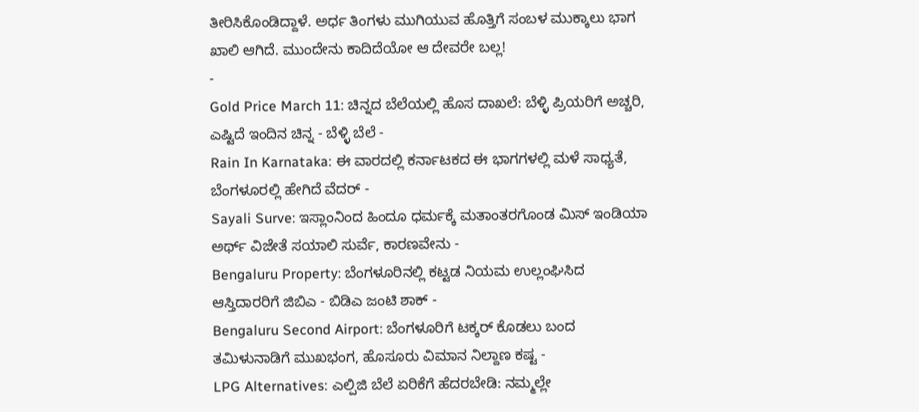ತೀರಿಸಿಕೊಂಡಿದ್ದಾಳೆ. ಅರ್ಧ ತಿಂಗಳು ಮುಗಿಯುವ ಹೊತ್ತಿಗೆ ಸಂಬಳ ಮುಕ್ಕಾಲು ಭಾಗ ಖಾಲಿ ಆಗಿದೆ. ಮುಂದೇನು ಕಾದಿದೆಯೋ ಆ ದೇವರೇ ಬಲ್ಲ!
-
Gold Price March 11: ಚಿನ್ನದ ಬೆಲೆಯಲ್ಲಿ ಹೊಸ ದಾಖಲೆ: ಬೆಳ್ಳಿ ಪ್ರಿಯರಿಗೆ ಅಚ್ಚರಿ, ಎಷ್ಟಿದೆ ಇಂದಿನ ಚಿನ್ನ - ಬೆಳ್ಳಿ ಬೆಲೆ -
Rain In Karnataka: ಈ ವಾರದಲ್ಲಿ ಕರ್ನಾಟಕದ ಈ ಭಾಗಗಳಲ್ಲಿ ಮಳೆ ಸಾಧ್ಯತೆ, ಬೆಂಗಳೂರಲ್ಲಿ ಹೇಗಿದೆ ವೆದರ್ -
Sayali Surve: ಇಸ್ಲಾಂನಿಂದ ಹಿಂದೂ ಧರ್ಮಕ್ಕೆ ಮತಾಂತರಗೊಂಡ ಮಿಸ್ ಇಂಡಿಯಾ ಅರ್ಥ್ ವಿಜೇತೆ ಸಯಾಲಿ ಸುರ್ವೆ, ಕಾರಣವೇನು -
Bengaluru Property: ಬೆಂಗಳೂರಿನಲ್ಲಿ ಕಟ್ಟಡ ನಿಯಮ ಉಲ್ಲಂಘಿಸಿದ ಆಸ್ತಿದಾರರಿಗೆ ಜಿಬಿಎ - ಬಿಡಿಎ ಜಂಟಿ ಶಾಕ್ -
Bengaluru Second Airport: ಬೆಂಗಳೂರಿಗೆ ಟಕ್ಕರ್ ಕೊಡಲು ಬಂದ ತಮಿಳುನಾಡಿಗೆ ಮುಖಭಂಗ, ಹೊಸೂರು ವಿಮಾನ ನಿಲ್ದಾಣ ಕಷ್ಟ -
LPG Alternatives: ಎಲ್ಪಿಜಿ ಬೆಲೆ ಏರಿಕೆಗೆ ಹೆದರಬೇಡಿ: ನಮ್ಮಲ್ಲೇ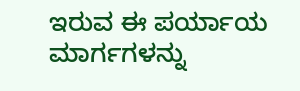ಇರುವ ಈ ಪರ್ಯಾಯ ಮಾರ್ಗಗಳನ್ನು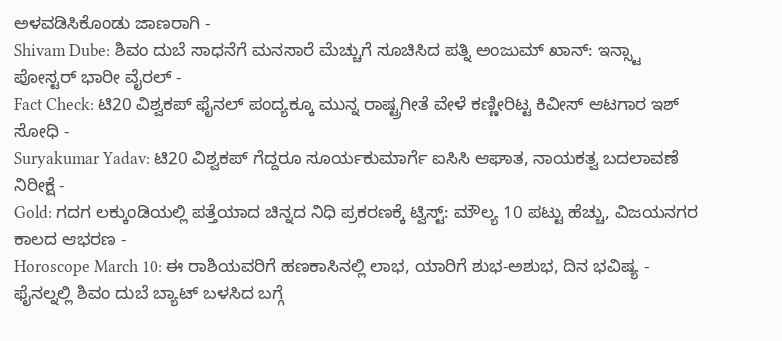ಅಳವಡಿಸಿಕೊಂಡು ಜಾಣರಾಗಿ -
Shivam Dube: ಶಿವಂ ದುಬೆ ಸಾಧನೆಗೆ ಮನಸಾರೆ ಮೆಚ್ಚುಗೆ ಸೂಚಿಸಿದ ಪತ್ನಿ ಅಂಜುಮ್ ಖಾನ್: ಇನ್ಸ್ಟಾ ಪೋಸ್ಟರ್ ಭಾರೀ ವೈರಲ್ -
Fact Check: ಟಿ20 ವಿಶ್ವಕಪ್ ಫೈನಲ್ ಪಂದ್ಯಕ್ಕೂ ಮುನ್ನ ರಾಷ್ಟ್ರಗೀತೆ ವೇಳೆ ಕಣ್ಣೀರಿಟ್ಟ ಕಿವೀಸ್ ಆಟಗಾರ ಇಶ್ ಸೋಧಿ -
Suryakumar Yadav: ಟಿ20 ವಿಶ್ವಕಪ್ ಗೆದ್ದರೂ ಸೂರ್ಯಕುಮಾರ್ಗೆ ಐಸಿಸಿ ಆಘಾತ, ನಾಯಕತ್ವ ಬದಲಾವಣೆ ನಿರೀಕ್ಷೆ -
Gold: ಗದಗ ಲಕ್ಕುಂಡಿಯಲ್ಲಿ ಪತ್ತೆಯಾದ ಚಿನ್ನದ ನಿಧಿ ಪ್ರಕರಣಕ್ಕೆ ಟ್ವಿಸ್ಟ್: ಮೌಲ್ಯ 10 ಪಟ್ಟು ಹೆಚ್ಚು, ವಿಜಯನಗರ ಕಾಲದ ಆಭರಣ -
Horoscope March 10: ಈ ರಾಶಿಯವರಿಗೆ ಹಣಕಾಸಿನಲ್ಲಿ ಲಾಭ, ಯಾರಿಗೆ ಶುಭ-ಅಶುಭ, ದಿನ ಭವಿಷ್ಯ -
ಫೈನಲ್ನಲ್ಲಿ ಶಿವಂ ದುಬೆ ಬ್ಯಾಟ್ ಬಳಸಿದ ಬಗ್ಗೆ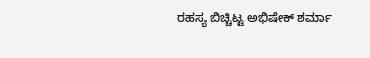ರಹಸ್ಯ ಬಿಚ್ಚಿಟ್ಟ ಅಭಿಷೇಕ್ ಶರ್ಮಾ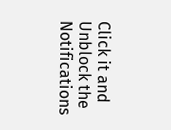Click it and Unblock the Notifications